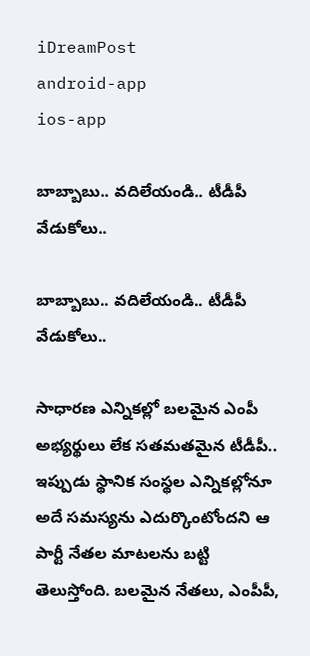iDreamPost
android-app
ios-app

బాబ్బాబు.. వదిలేయండి.. టీడీపీ వేడుకోలు..

బాబ్బాబు.. వదిలేయండి.. టీడీపీ వేడుకోలు..

సాధారణ ఎన్నికల్లో బలమైన ఎంపీ అభ్యర్థులు లేక సతమతమైన టీడీపీ.. ఇప్పుడు స్థానిక సంస్థల ఎన్నికల్లోనూ అదే సమస్యను ఎదుర్కొంటోందని ఆ పార్టీ నేతల మాటలను బట్టి తెలుస్తోంది. బలమైన నేతలు, ఎంపీపీ,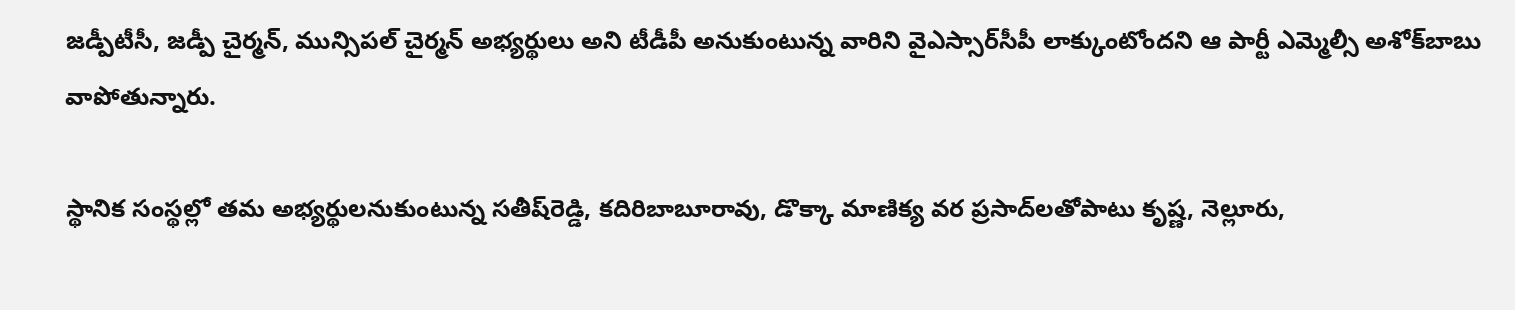జడ్పీటీసీ, జడ్పీ చైర్మన్, మున్సిపల్‌ చైర్మన్‌ అభ్యర్థులు అని టీడీపీ అనుకుంటున్న వారిని వైఎస్సార్‌సీపీ లాక్కుంటోందని ఆ పార్టీ ఎమ్మెల్సీ అశోక్‌బాబు వాపోతున్నారు.

స్థానిక సంస్థల్లో తమ అభ్యర్థులనుకుంటున్న సతీష్‌రెడ్డి, కదిరిబాబూరావు, డొక్కా మాణిక్య వర ప్రసాద్‌లతోపాటు కృష్ణ, నెల్లూరు,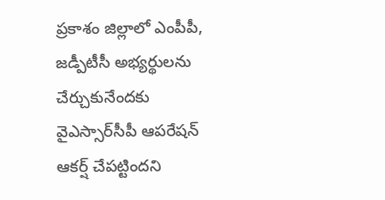ప్రకాశం జిల్లాలో ఎంపీపీ, జడ్పీటీసీ అభ్యర్థులను చేర్చుకునేందకు వైఎస్సార్‌సీపీ ఆపరేషన్‌ ఆకర్ష్‌ చేపట్టిందని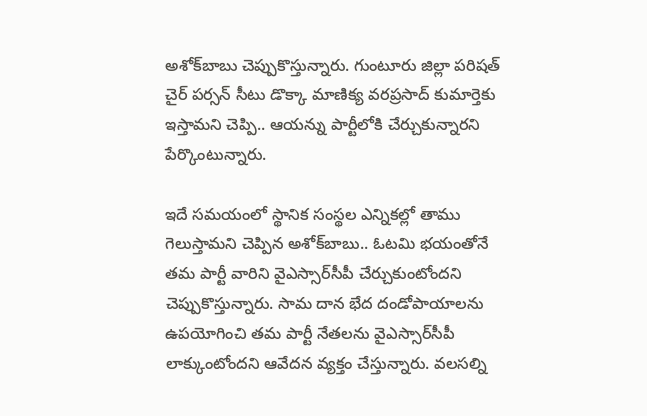అశోక్‌బాబు చెప్పుకొస్తున్నారు. గుంటూరు జిల్లా పరిషత్‌ చైర్‌ పర్సన్‌ సీటు డొక్కా మాణిక్య వరప్రసాద్‌ కుమార్తెకు ఇస్తామని చెప్పి.. ఆయన్ను పార్టీలోకి చేర్చుకున్నారని పేర్కొంటున్నారు.

ఇదే సమయంలో స్థానిక సంస్థల ఎన్నికల్లో తాము గెలుస్తామని చెప్పిన అశోక్‌బాబు.. ఓటమి భయంతోనే తమ పార్టీ వారిని వైఎస్సార్‌సీపీ చేర్చుకుంటోందని చెప్పుకొస్తున్నారు. సామ దాన భేద దండోపాయాలను ఉపయోగించి తమ పార్టీ నేతలను వైఎస్సార్‌సీపీ లాక్కుంటోందని ఆవేదన వ్యక్తం చేస్తున్నారు. వలసల్ని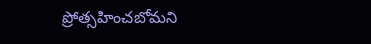ప్రోత్సహించబోమని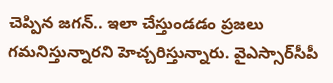చెప్పిన జగన్‌.. ఇలా చేస్తుండడం ప్రజలు గమనిస్తున్నారని హెచ్చరిస్తున్నారు. వైఎస్సార్‌సీపీ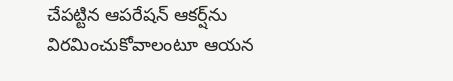చేపట్టిన ఆపరేషన్‌ ఆకర్ష్‌ను విరమించుకోవాలంటూ ఆయన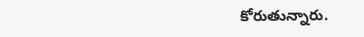కోరుతున్నారు.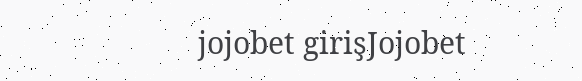jojobet girişJojobet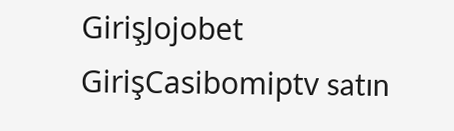GirişJojobet GirişCasibomiptv satın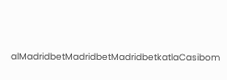alMadridbetMadridbetMadridbetkatlaCasibom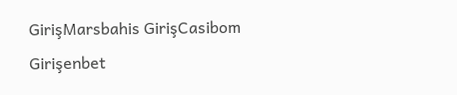GirişMarsbahis GirişCasibom Girişenbet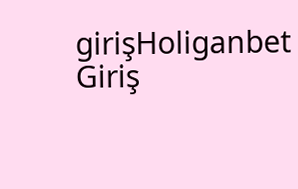girişHoliganbet Giriş